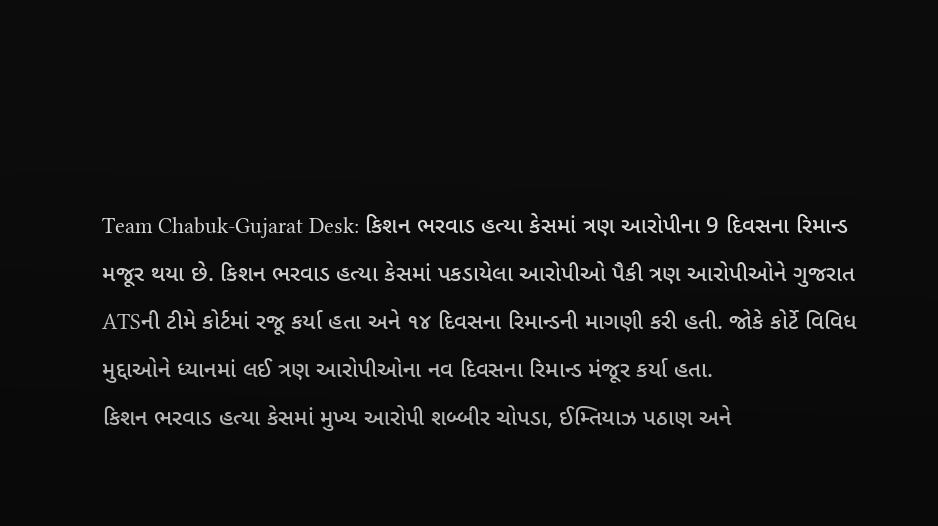Team Chabuk-Gujarat Desk: કિશન ભરવાડ હત્યા કેસમાં ત્રણ આરોપીના 9 દિવસના રિમાન્ડ મજૂર થયા છે. કિશન ભરવાડ હત્યા કેસમાં પકડાયેલા આરોપીઓ પૈકી ત્રણ આરોપીઓને ગુજરાત ATSની ટીમે કોર્ટમાં રજૂ કર્યા હતા અને ૧૪ દિવસના રિમાન્ડની માગણી કરી હતી. જોકે કોર્ટે વિવિધ મુદ્દાઓને ધ્યાનમાં લઈ ત્રણ આરોપીઓના નવ દિવસના રિમાન્ડ મંજૂર કર્યા હતા.
કિશન ભરવાડ હત્યા કેસમાં મુખ્ય આરોપી શબ્બીર ચોપડા, ઈમ્તિયાઝ પઠાણ અને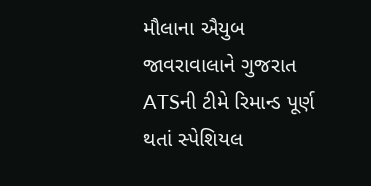મૌલાના ઐયુબ જાવરાવાલાને ગુજરાત ATSની ટીમે રિમાન્ડ પૂર્ણ થતાં સ્પેશિયલ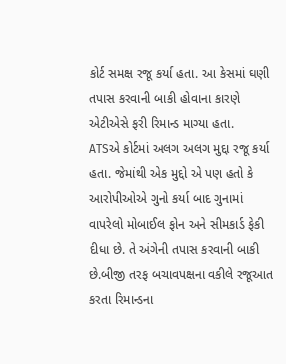કોર્ટ સમક્ષ રજૂ કર્યા હતા. આ કેસમાં ઘણી તપાસ કરવાની બાકી હોવાના કારણે એટીએસે ફરી રિમાન્ડ માગ્યા હતા.
ATSએ કોર્ટમાં અલગ અલગ મુદ્દા રજૂ કર્યા હતા. જેમાંથી એક મુદ્દો એ પણ હતો કે આરોપીઓએ ગુનો કર્યા બાદ ગુનામાં વાપરેલો મોબાઈલ ફોન અને સીમકાર્ડ ફેકી દીધા છે. તે અંગેની તપાસ કરવાની બાકી છે.બીજી તરફ બચાવપક્ષના વકીલે રજૂઆત કરતા રિમાન્ડના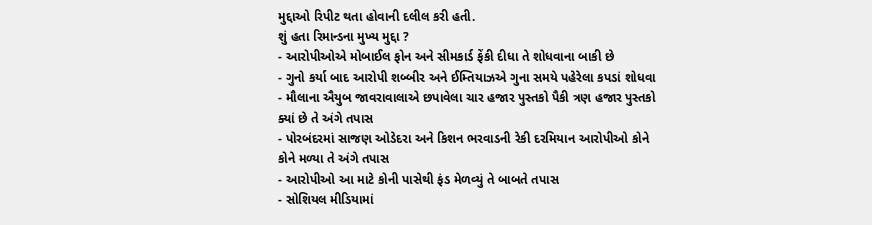મુદ્દાઓ રિપીટ થતા હોવાની દલીલ કરી હતી.
શું હતા રિમાન્ડના મુખ્ય મુદ્દા ?
- આરોપીઓએ મોબાઈલ ફોન અને સીમકાર્ડ ફેંકી દીધા તે શોધવાના બાકી છે
- ગુનો કર્યા બાદ આરોપી શબ્બીર અને ઈમ્તિયાઝએ ગુના સમયે પહેરેલા કપડાં શોધવા
- મૌલાના ઐયુબ જાવરાવાલાએ છપાવેલા ચાર હજાર પુસ્તકો પૈકી ત્રણ હજાર પુસ્તકો ક્યાં છે તે અંગે તપાસ
- પોરબંદરમાં સાજણ ઓડેદરા અને કિશન ભરવાડની રેકી દરમિયાન આરોપીઓ કોને કોને મળ્યા તે અંગે તપાસ
- આરોપીઓ આ માટે કોની પાસેથી ફંડ મેળવ્યું તે બાબતે તપાસ
- સોશિયલ મીડિયામાં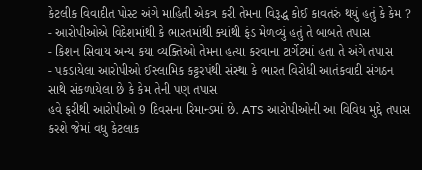કેટલીક વિવાદીત પોસ્ટ અંગે માહિતી એકત્ર કરી તેમના વિરૂદ્ધ કોઈ કાવતરું થયું હતું કે કેમ ?
- આરોપીઓએ વિદેશમાંથી કે ભારતમાંથી ક્યાંથી ફંડ મેળવ્યું હતું તે બાબતે તપાસ
- કિશન સિવાય અન્ય કયા વ્યક્તિઓ તેમના હત્યા કરવાના ટાર્ગેટમાં હતા તે અંગે તપાસ
- પકડાયેલા આરોપીઓ ઈસ્લામિક કટ્ટરપંથી સંસ્થા કે ભારત વિરોધી આતંકવાદી સંગઠન સાથે સંકળાયેલા છે કે કેમ તેની પણ તપાસ
હવે ફરીથી આરોપીઓ 9 દિવસના રિમાન્ડમાં છે. ATS આરોપીઓની આ વિવિધ મુદ્દે તપાસ કરશે જેમાં વધુ કેટલાક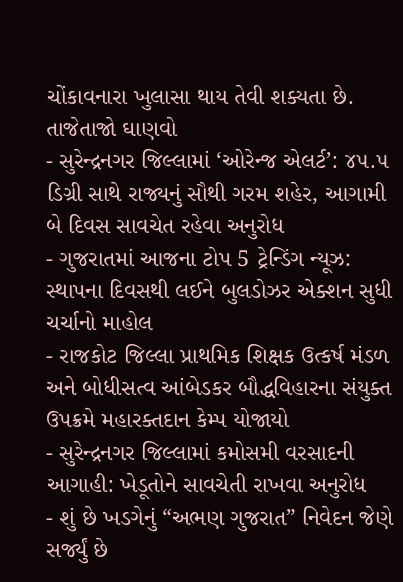ચોંકાવનારા ખુલાસા થાય તેવી શક્યતા છે.
તાજેતાજો ઘાણવો
- સુરેન્દ્રનગર જિલ્લામાં ‘ઓરેન્જ એલર્ટ’: ૪૫.૫ ડિગ્રી સાથે રાજ્યનું સૌથી ગરમ શહેર, આગામી બે દિવસ સાવચેત રહેવા અનુરોધ
- ગુજરાતમાં આજના ટોપ 5 ટ્રેન્ડિંગ ન્યૂઝ: સ્થાપના દિવસથી લઈને બુલડોઝર એક્શન સુધી ચર્ચાનો માહોલ
- રાજકોટ જિલ્લા પ્રાથમિક શિક્ષક ઉત્કર્ષ મંડળ અને બોધીસત્વ આંબેડકર બૌદ્ધવિહારના સંયુક્ત ઉપક્રમે મહારક્તદાન કેમ્પ યોજાયો
- સુરેન્દ્રનગર જિલ્લામાં કમોસમી વરસાદની આગાહી: ખેડૂતોને સાવચેતી રાખવા અનુરોધ
- શું છે ખડગેનું “અભણ ગુજરાત” નિવેદન જેણે સર્જ્યું છે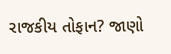રાજકીય તોફાન? જાણો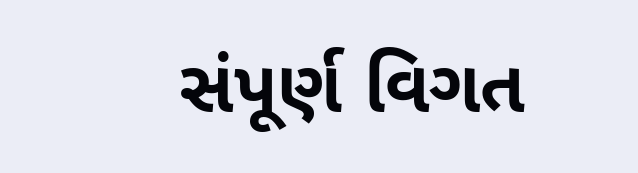સંપૂર્ણ વિગત